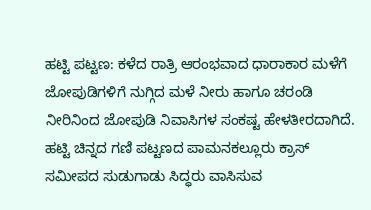ಹಟ್ಟಿ ಪಟ್ಟಣ: ಕಳೆದ ರಾತ್ರಿ ಆರಂಭವಾದ ಧಾರಾಕಾರ ಮಳೆಗೆ ಜೋಪುಡಿಗಳಿಗೆ ನುಗ್ಗಿದ ಮಳೆ ನೀರು ಹಾಗೂ ಚರಂಡಿ ನೀರಿನಿಂದ ಜೋಪುಡಿ ನಿವಾಸಿಗಳ ಸಂಕಷ್ಟ ಹೇಳತೀರದಾಗಿದೆ.
ಹಟ್ಟಿ ಚಿನ್ನದ ಗಣಿ ಪಟ್ಟಣದ ಪಾಮನಕಲ್ಲೂರು ಕ್ರಾಸ್ ಸಮೀಪದ ಸುಡುಗಾಡು ಸಿದ್ಧರು ವಾಸಿಸುವ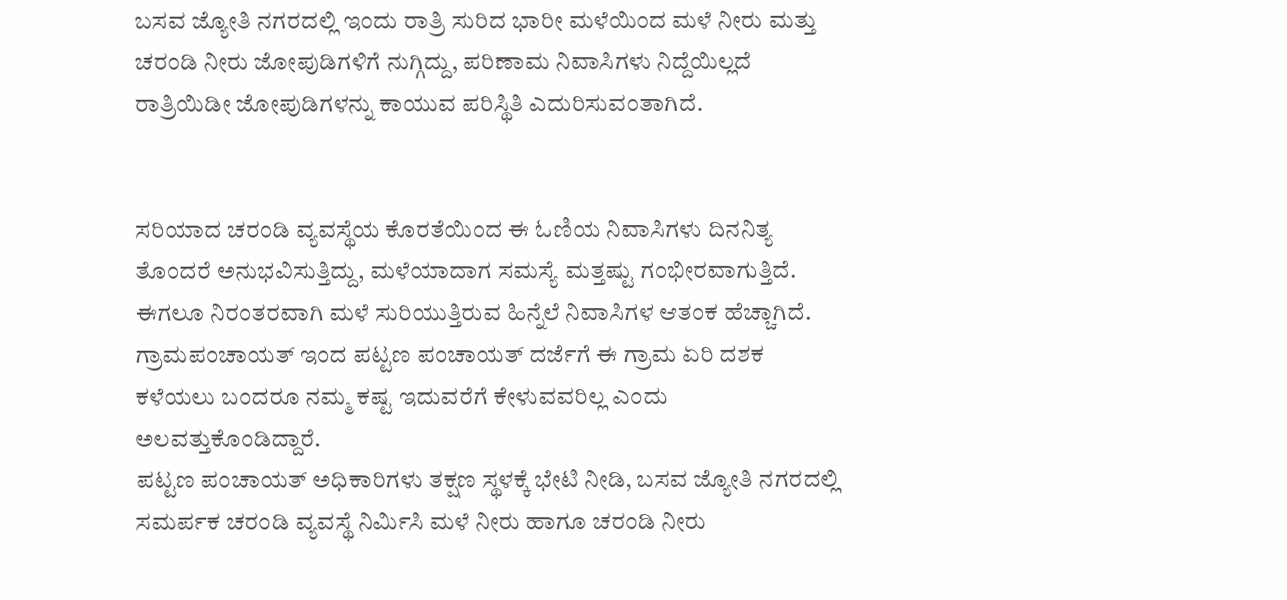ಬಸವ ಜ್ಯೋತಿ ನಗರದಲ್ಲಿ ಇಂದು ರಾತ್ರಿ ಸುರಿದ ಭಾರೀ ಮಳೆಯಿಂದ ಮಳೆ ನೀರು ಮತ್ತು ಚರಂಡಿ ನೀರು ಜೋಪುಡಿಗಳಿಗೆ ನುಗ್ಗಿದ್ದು, ಪರಿಣಾಮ ನಿವಾಸಿಗಳು ನಿದ್ದೆಯಿಲ್ಲದೆ ರಾತ್ರಿಯಿಡೀ ಜೋಪುಡಿಗಳನ್ನು ಕಾಯುವ ಪರಿಸ್ಥಿತಿ ಎದುರಿಸುವಂತಾಗಿದೆ.


ಸರಿಯಾದ ಚರಂಡಿ ವ್ಯವಸ್ಥೆಯ ಕೊರತೆಯಿಂದ ಈ ಓಣಿಯ ನಿವಾಸಿಗಳು ದಿನನಿತ್ಯ ತೊಂದರೆ ಅನುಭವಿಸುತ್ತಿದ್ದು, ಮಳೆಯಾದಾಗ ಸಮಸ್ಯೆ ಮತ್ತಷ್ಟು ಗಂಭೀರವಾಗುತ್ತಿದೆ. ಈಗಲೂ ನಿರಂತರವಾಗಿ ಮಳೆ ಸುರಿಯುತ್ತಿರುವ ಹಿನ್ನೆಲೆ ನಿವಾಸಿಗಳ ಆತಂಕ ಹೆಚ್ಚಾಗಿದೆ. ಗ್ರಾಮಪಂಚಾಯತ್ ಇಂದ ಪಟ್ಟಣ ಪಂಚಾಯತ್ ದರ್ಜೆಗೆ ಈ ಗ್ರಾಮ ಏರಿ ದಶಕ ಕಳೆಯಲು ಬಂದರೂ ನಮ್ಮ ಕಷ್ಟ ಇದುವರೆಗೆ ಕೇಳುವವರಿಲ್ಲ ಎಂದು ಅಲವತ್ತುಕೊಂಡಿದ್ದಾರೆ.
ಪಟ್ಟಣ ಪಂಚಾಯತ್ ಅಧಿಕಾರಿಗಳು ತಕ್ಷಣ ಸ್ಥಳಕ್ಕೆ ಭೇಟಿ ನೀಡಿ, ಬಸವ ಜ್ಯೋತಿ ನಗರದಲ್ಲಿ ಸಮರ್ಪಕ ಚರಂಡಿ ವ್ಯವಸ್ಥೆ ನಿರ್ಮಿಸಿ ಮಳೆ ನೀರು ಹಾಗೂ ಚರಂಡಿ ನೀರು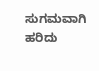ಸುಗಮವಾಗಿ ಹರಿದು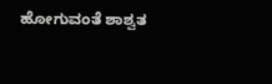ಹೋಗುವಂತೆ ಶಾಶ್ವತ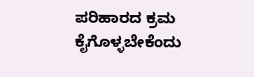ಪರಿಹಾರದ ಕ್ರಮ ಕೈಗೊಳ್ಳಬೇಕೆಂದು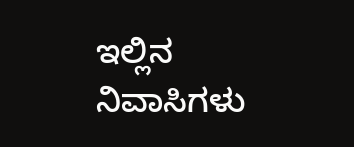ಇಲ್ಲಿನ ನಿವಾಸಿಗಳು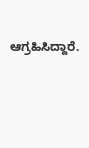ಆಗ್ರಹಿಸಿದ್ದಾರೆ.